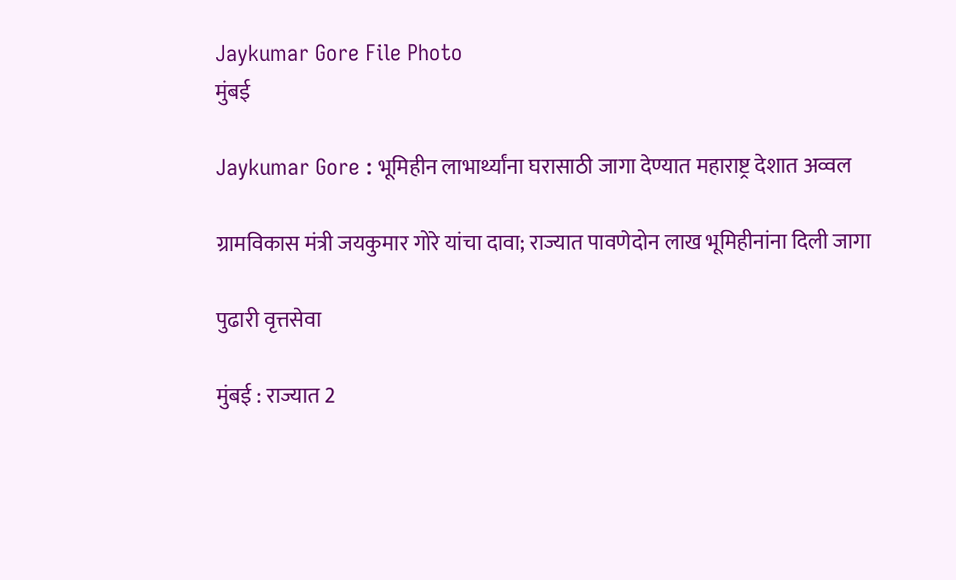Jaykumar Gore File Photo
मुंबई

Jaykumar Gore : भूमिहीन लाभार्थ्यांना घरासाठी जागा देण्यात महाराष्ट्र देशात अव्वल

ग्रामविकास मंत्री जयकुमार गोरे यांचा दावा; राज्यात पावणेदोन लाख भूमिहीनांना दिली जागा

पुढारी वृत्तसेवा

मुंबई : राज्यात 2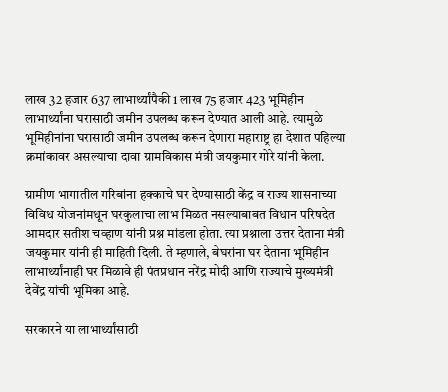लाख 32 हजार 637 लाभार्थ्यांपैकी 1 लाख 75 हजार 423 भूमिहीन लाभार्थ्यांना घरासाठी जमीन उपलब्ध करून देण्यात आली आहे. त्यामुळे भूमिहीनांना घरासाठी जमीन उपलब्ध करून देणारा महाराष्ट्र हा देशात पहिल्या क्रमांकावर असल्याचा दावा ग्रामविकास मंत्री जयकुमार गोरे यांनी केला.

ग्रामीण भागातील गरिबांना हक्काचे घर देण्यासाठी केंद्र व राज्य शासनाच्या विविध योजनांमधून घरकुलाचा लाभ मिळत नसल्याबाबत विधान परिषदेत आमदार सतीश चव्हाण यांनी प्रश्न मांडला होता. त्या प्रश्नाला उत्तर देताना मंत्री जयकुमार यांनी ही माहिती दिली. ते म्हणाले, बेघरांना घर देताना भूमिहीन लाभार्थ्यांनाही घर मिळावे ही पंतप्रधान नरेंद्र मोदी आणि राज्याचे मुख्यमंत्री देवेंद्र यांची भूमिका आहे.

सरकारने या लाभार्थ्यांसाठी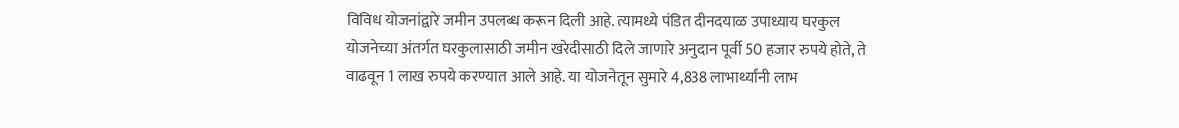विविध योजनांद्वारे जमीन उपलब्ध करून दिली आहे. त्यामध्ये पंडित दीनदयाळ उपाध्याय घरकुल योजनेच्या अंतर्गत घरकुलासाठी जमीन खरेदीसाठी दिले जाणारे अनुदान पूर्वी 50 हजार रुपये होते, ते वाढवून 1 लाख रुपये करण्यात आले आहे. या योजनेतून सुमारे 4,838 लाभार्थ्यांनी लाभ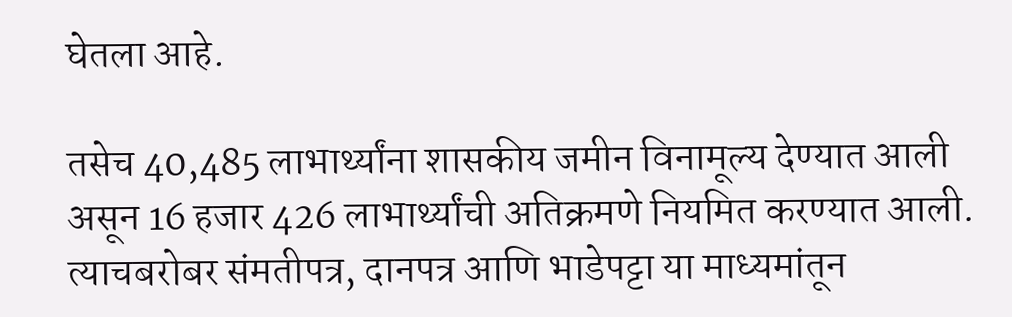घेतला आहे.

तसेच 40,485 लाभार्थ्यांना शासकीय जमीन विनामूल्य देण्यात आली असून 16 हजार 426 लाभार्थ्यांची अतिक्रमणे नियमित करण्यात आली. त्याचबरोबर संमतीपत्र, दानपत्र आणि भाडेपट्टा या माध्यमांतून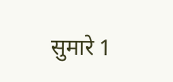सुमारे 1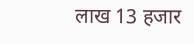लाख 13 हजार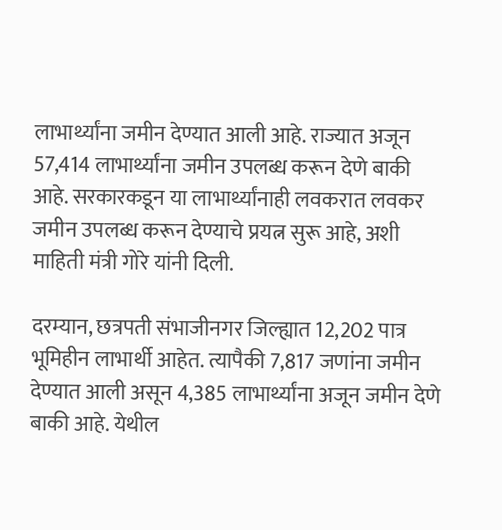लाभार्थ्यांना जमीन देण्यात आली आहे. राज्यात अजून 57,414 लाभार्थ्यांना जमीन उपलब्ध करून देणे बाकी आहे. सरकारकडून या लाभार्थ्यांनाही लवकरात लवकर जमीन उपलब्ध करून देण्याचे प्रयत्न सुरू आहे, अशी माहिती मंत्री गोरे यांनी दिली.

दरम्यान, छत्रपती संभाजीनगर जिल्ह्यात 12,202 पात्र भूमिहीन लाभार्थी आहेत. त्यापैकी 7,817 जणांना जमीन देण्यात आली असून 4,385 लाभार्थ्यांना अजून जमीन देणे बाकी आहे. येथील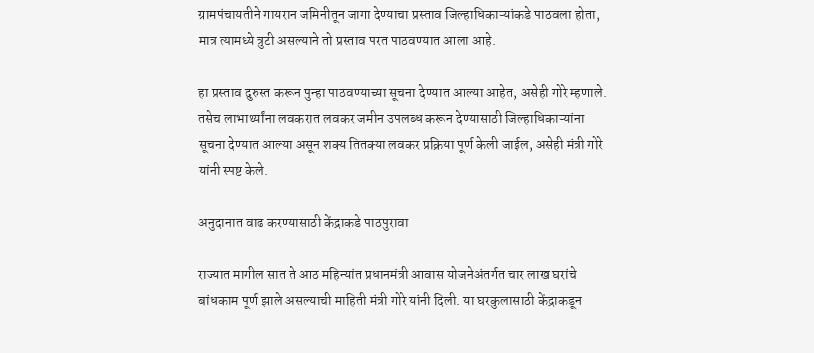ग्रामपंचायतीने गायरान जमिनीतून जागा देण्याचा प्रस्ताव जिल्हाधिकाऱ्यांकडे पाठवला होता, मात्र त्यामध्ये त्रुटी असल्याने तो प्रस्ताव परत पाठवण्यात आला आहे.

हा प्रस्ताव दुरुस्त करून पुन्हा पाठवण्याच्या सूचना देण्यात आल्या आहेत, असेही गोरे म्हणाले. तसेच लाभार्थ्यांना लवकरात लवकर जमीन उपलब्ध करून देण्यासाठी जिल्हाधिकाऱ्यांना सूचना देण्यात आल्या असून शक्य तितक्या लवकर प्रक्रिया पूर्ण केली जाईल, असेही मंत्री गोरे यांनी स्पष्ट केले.

अनुदानात वाढ करण्यासाठी केंद्राकडे पाठपुरावा

राज्यात मागील सात ते आठ महिन्यांत प्रधानमंत्री आवास योजनेअंतर्गत चार लाख घरांचे बांधकाम पूर्ण झाले असल्याची माहिती मंत्री गोरे यांनी दिली. या घरकुलासाठी केंद्राकडून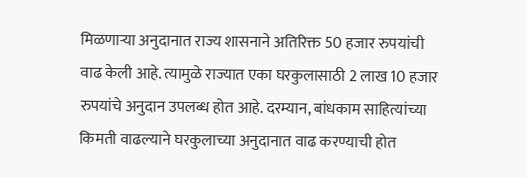मिळणाऱ्या अनुदानात राज्य शासनाने अतिरिक्त 50 हजार रुपयांची वाढ केली आहे. त्यामुळे राज्यात एका घरकुलासाठी 2 लाख 10 हजार रुपयांचे अनुदान उपलब्ध होत आहे. दरम्यान, बांधकाम साहित्यांच्या किमती वाढल्याने घरकुलाच्या अनुदानात वाढ करण्याची होत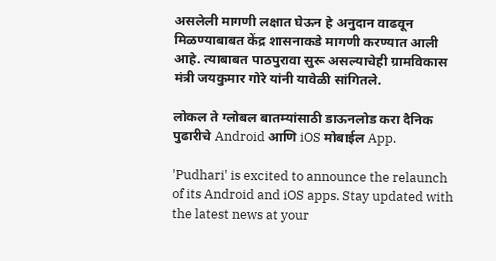असलेली मागणी लक्षात घेऊन हे अनुदान वाढवून मिळण्याबाबत केंद्र शासनाकडे मागणी करण्यात आली आहे. त्याबाबत पाठपुरावा सुरू असल्याचेही ग्रामविकास मंत्री जयकुमार गोरे यांनी यावेळी सांगितले.

लोकल ते ग्लोबल बातम्यांसाठी डाऊनलोड करा दैनिक पुढारीचे Android आणि iOS मोबाईल App.

'Pudhari' is excited to announce the relaunch of its Android and iOS apps. Stay updated with the latest news at your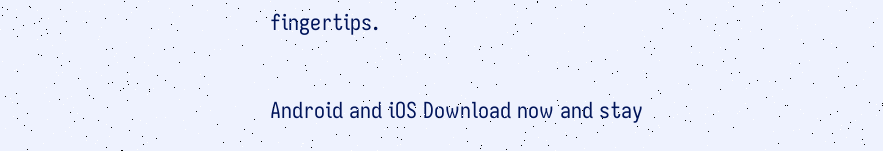fingertips.

Android and iOS Download now and stay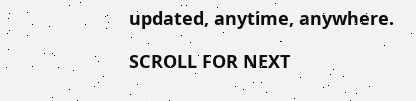updated, anytime, anywhere.

SCROLL FOR NEXT